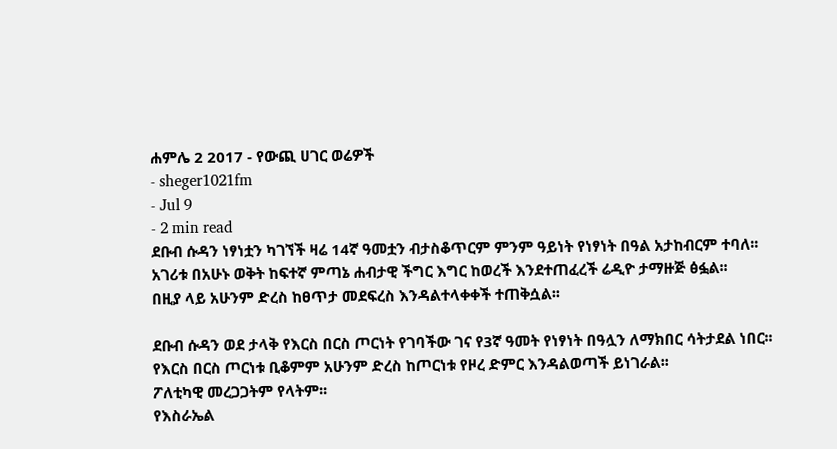ሐምሌ 2 2017 - የውጪ ሀገር ወሬዎች
- sheger1021fm
- Jul 9
- 2 min read
ደቡብ ሱዳን ነፃነቷን ካገኘች ዛሬ 14ኛ ዓመቷን ብታስቆጥርም ምንም ዓይነት የነፃነት በዓል አታከብርም ተባለ፡፡
አገሪቱ በአሁኑ ወቅት ከፍተኛ ምጣኔ ሐብታዊ ችግር እግር ከወረች እንደተጠፈረች ሬዲዮ ታማዙጅ ፅፏል፡፡
በዚያ ላይ አሁንም ድረስ ከፀጥታ መደፍረስ እንዳልተላቀቀች ተጠቅሷል፡፡

ደቡብ ሱዳን ወደ ታላቅ የእርስ በርስ ጦርነት የገባችው ገና የ3ኛ ዓመት የነፃነት በዓሏን ለማክበር ሳትታደል ነበር፡፡
የእርስ በርስ ጦርነቱ ቢቆምም አሁንም ድረስ ከጦርነቱ የዞረ ድምር እንዳልወጣች ይነገራል፡፡
ፖለቲካዊ መረጋጋትም የላትም፡፡
የእስራኤል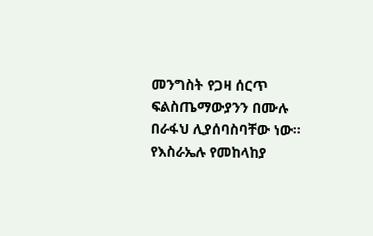መንግስት የጋዛ ሰርጥ ፍልስጤማውያንን በሙሉ በራፋህ ሊያሰባስባቸው ነው፡፡
የእስራኤሉ የመከላከያ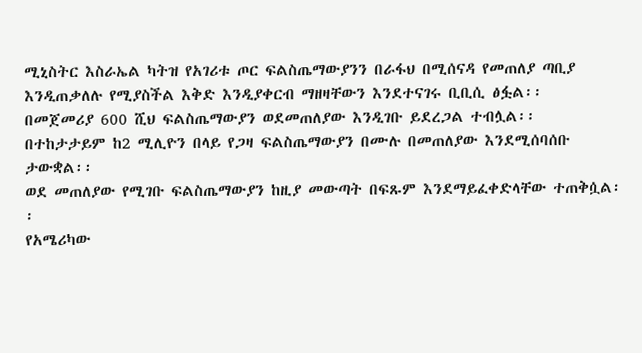ሚኒስትር እስራኤል ካትዝ የአገሪቱ ጦር ፍልስጤማውያንን በራፋህ በሚሰናዳ የመጠለያ ጣቢያ እንዲጠቃለሉ የሚያስችል እቅድ እንዲያቀርብ ማዘዛቸውን እንደተናገሩ ቢቢሲ ፅፏል፡፡
በመጀመሪያ 600 ሺህ ፍልስጤማውያን ወደመጠለያው እንዲገቡ ይደረጋል ተብሏል፡፡
በተከታታይም ከ2 ሚሊዮን በላይ የጋዛ ፍልስጤማውያን በሙሉ በመጠለያው እንደሚሰባሰቡ ታውቋል፡፡
ወደ መጠለያው የሚገቡ ፍልስጤማውያን ከዚያ መውጣት በፍጹም እንደማይፈቀድላቸው ተጠቅሷል፡፡
የአሜሪካው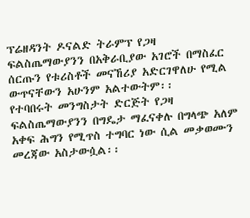ፕሬዘዳንት ዶናልድ ትራምፕ የጋዛ ፍልስጤማውያንን በአቅራቢያው አገሮች በማስፈር ሰርጡን የቱሪስቶች መናኸሪያ አድርገዋለሁ የሚል ውጥናቸውን አሁንም አልተውትም፡፡
የተባበሩት መንግስታት ድርጅት የጋዛ ፍልስጤማውያንን በግዴታ ማፈናቀሉ በግላጭ አለም አቀፍ ሕግን የሚጥስ ተግባር ነው ሲል መቃወሙን መረጃው አስታውሷል፡፡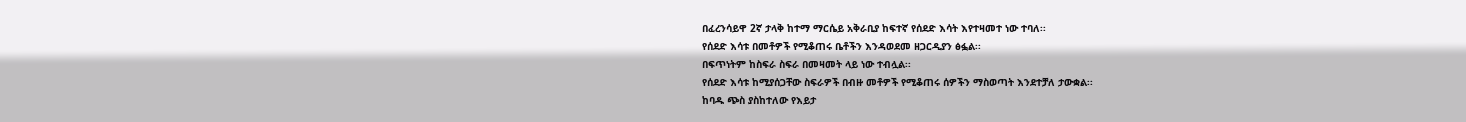በፈረንሳይዋ 2ኛ ታላቅ ከተማ ማርሴይ አቅራቢያ ከፍተኛ የሰደድ እሳት እየተዛመተ ነው ተባለ፡፡
የሰደድ እሳቱ በመቶዎች የሚቆጠሩ ቤቶችን እንዳወደመ ዘጋርዲያን ፅፏል፡፡
በፍጥነትም ከስፍራ ስፍራ በመዛመት ላይ ነው ተብሏል፡፡
የሰደድ እሳቱ ከሚያሰጋቸው ስፍራዎች በብዙ መቶዎች የሚቆጠሩ ሰዎችን ማስወጣት እንደተቻለ ታውቋል፡፡
ከባዱ ጭስ ያስከተለው የእይታ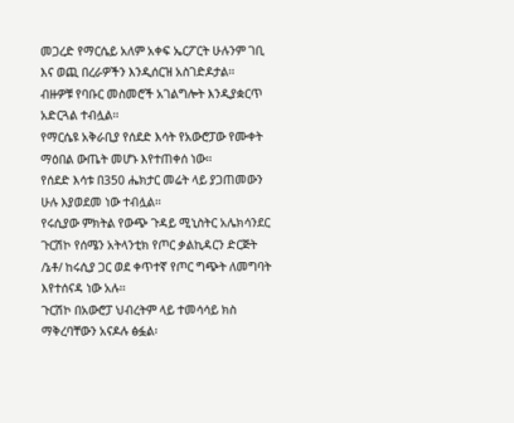መጋረድ የማርሴይ አለም አቀፍ ኤርፖርት ሁሉንም ገቢ እና ወጪ በረራዎችን እንዲሰርዝ አስገድዶታል፡፡
ብዙዎቹ የባቡር መስመሮች አገልግሎት እንዲያቋርጥ አድርጓል ተብሏል፡፡
የማርሴዩ አቅራቢያ የሰደድ እሳት የአውሮፓው የሙቀት ማዕበል ውጤት መሆኑ እየተጠቀሰ ነው፡፡
የሰደድ እሳቱ በ350 ሔክታር መሬት ላይ ያጋጠመውን ሁሉ እያወደመ ነው ተብሏል፡፡
የሩሲያው ምክትል የውጭ ጉዳይ ሚኒስትር አሌክሳንደር ጉርሽኮ የሰሜን አትላንቲክ የጦር ቃልኪዳርን ድርጅት /ኔቶ/ ከሩሲያ ጋር ወደ ቀጥተኛ የጦር ግጭት ለመግባት እየተሰናዳ ነው አሉ፡፡
ጉርሽኮ በአውሮፓ ህብረትም ላይ ተመሳሳይ ክስ ማቅረባቸውን አናዶሉ ፅፏል፡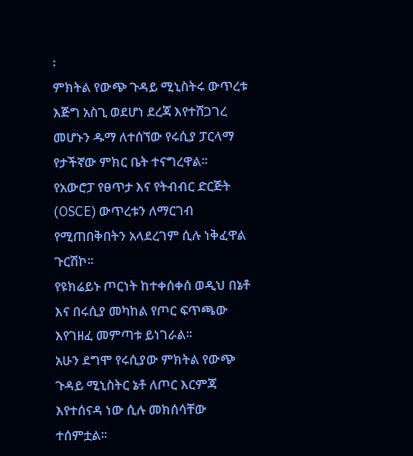፡
ምክትል የውጭ ጉዳይ ሚኒስትሩ ውጥረቱ እጅግ አስጊ ወደሆነ ደረጃ እየተሸጋገረ መሆኑን ዱማ ለተሰኘው የሩሲያ ፓርላማ የታችኛው ምክር ቤት ተናግረዋል፡፡
የአውሮፓ የፀጥታ እና የትብብር ድርጅት (OSCE) ውጥረቱን ለማርገብ የሚጠበቅበትን አላደረገም ሲሉ ነቅፈዋል ጉርሽኮ፡፡
የዩክሬይኑ ጦርነት ከተቀሰቀሰ ወዲህ በኔቶ እና በሩሲያ መካከል የጦር ፍጥጫው እየገዘፈ መምጣቱ ይነገራል፡፡
አሁን ደግሞ የሩሲያው ምክትል የውጭ ጉዳይ ሚኒስትር ኔቶ ለጦር እርምጃ እየተሰናዳ ነው ሲሉ መክሰሳቸው ተሰምቷል፡፡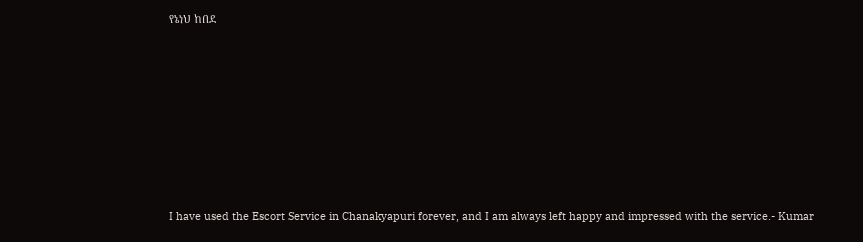የኔነህ ከበደ












I have used the Escort Service in Chanakyapuri forever, and I am always left happy and impressed with the service.- Kumar